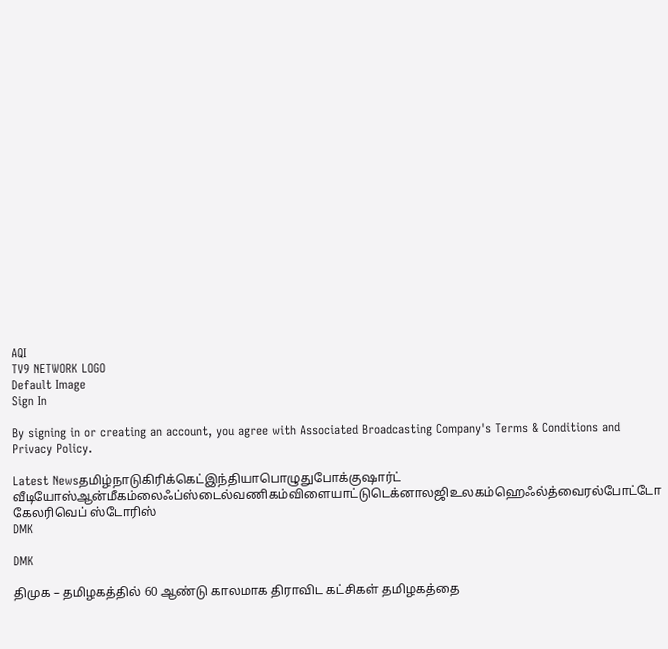AQI
TV9 NETWORK LOGO
Default Image
Sign In

By signing in or creating an account, you agree with Associated Broadcasting Company's Terms & Conditions and Privacy Policy.

Latest Newsதமிழ்நாடுகிரிக்கெட்இந்தியாபொழுதுபோக்குஷார்ட் வீடியோஸ்ஆன்மீகம்லைஃப்ஸ்டைல்வணிகம்விளையாட்டுடெக்னாலஜிஉலகம்ஹெஃல்த்வைரல்போட்டோ கேலரிவெப் ஸ்டோரிஸ்
DMK

DMK

திமுக – தமிழகத்தில் 60 ஆண்டு காலமாக திராவிட கட்சிகள் தமிழகத்தை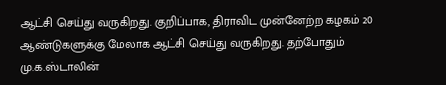ஆட்சி செய்து வருகிறது. குறிப்பாக, திராவிட முன்னேற்ற கழகம் 20 ஆண்டுகளுக்கு மேலாக ஆட்சி செய்து வருகிறது. தற்போதும் மு.க.ஸ்டாலின்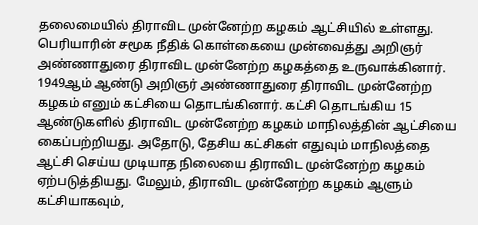தலைமையில் திராவிட முன்னேற்ற கழகம் ஆட்சியில் உள்ளது. பெரியாரின் சமூக நீதிக் கொள்கையை முன்வைத்து அறிஞர் அண்ணாதுரை திராவிட முன்னேற்ற கழகத்தை உருவாக்கினார். 1949ஆம் ஆண்டு அறிஞர் அண்ணாதுரை திராவிட முன்னேற்ற கழகம் எனும் கட்சியை தொடங்கினார். கட்சி தொடங்கிய 15 ஆண்டுகளில் திராவிட முன்னேற்ற கழகம் மாநிலத்தின் ஆட்சியை கைப்பற்றியது. அதோடு, தேசிய கட்சிகள் எதுவும் மாநிலத்தை ஆட்சி செய்ய முடியாத நிலையை திராவிட முன்னேற்ற கழகம் ஏற்படுத்தியது. மேலும், திராவிட முன்னேற்ற கழகம் ஆளும் கட்சியாகவும்,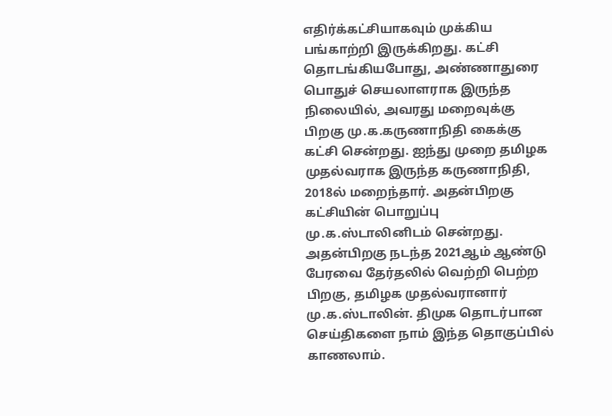எதிர்க்கட்சியாகவும் முக்கிய பங்காற்றி இருக்கிறது. கட்சி தொடங்கியபோது, அண்ணாதுரை பொதுச் செயலாளராக இருந்த நிலையில், அவரது மறைவுக்கு பிறகு மு.க.கருணாநிதி கைக்கு கட்சி சென்றது. ஐந்து முறை தமிழக முதல்வராக இருந்த கருணாநிதி, 2018ல் மறைந்தார். அதன்பிறகு கட்சியின் பொறுப்பு மு.க.ஸ்டாலினிடம் சென்றது. அதன்பிறகு நடந்த 2021ஆம் ஆண்டு பேரவை தேர்தலில் வெற்றி பெற்ற பிறகு, தமிழக முதல்வரானார் மு.க.ஸ்டாலின். திமுக தொடர்பான செய்திகளை நாம் இந்த தொகுப்பில் காணலாம்.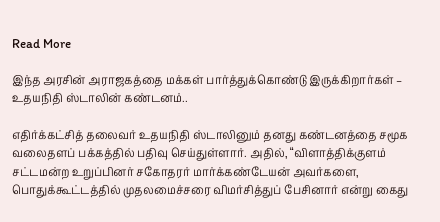Read More

இந்த அரசின் அராஜகத்தை மக்கள் பார்த்துக்கொண்டு இருக்கிறார்கள் – உதயநிதி ஸ்டாலின் கண்டனம்..

எதிர்க்கட்சித் தலைவர் உதயநிதி ஸ்டாலினும் தனது கண்டனத்தை சமூக வலைதளப் பக்கத்தில் பதிவு செய்துள்ளார். அதில், “விளாத்திக்குளம் சட்டமன்ற உறுப்பினர் சகோதரர் மார்க்கண்டேயன் அவர்களை, பொதுக்கூட்டத்தில் முதலமைச்சரை விமர்சித்துப் பேசினார் என்று கைது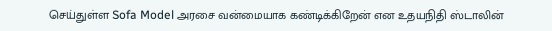செய்துள்ள Sofa Model அரசை வன்மையாக கண்டிக்கிறேன் என உதயநிதி ஸ்டாலின்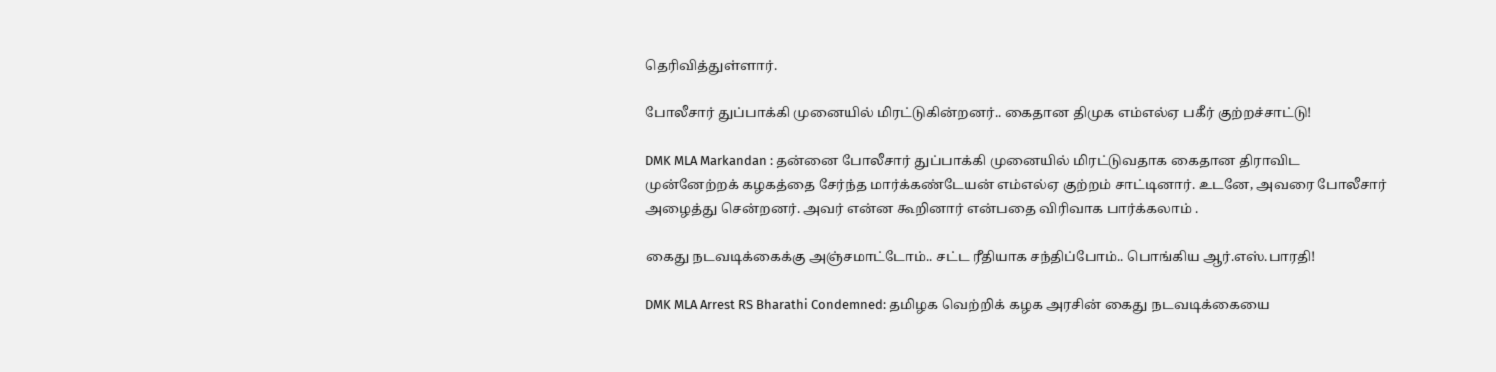தெரிவித்துள்ளார்.

போலீசார் துப்பாக்கி முனையில் மிரட்டுகின்றனர்.. கைதான திமுக எம்எல்ஏ பகீர் குற்றச்சாட்டு!

DMK MLA Markandan : தன்னை போலீசார் துப்பாக்கி முனையில் மிரட்டுவதாக கைதான திராவிட முன்னேற்றக் கழகத்தை சேர்ந்த மார்க்கண்டேயன் எம்எல்ஏ குற்றம் சாட்டினார். உடனே, அவரை போலீசார் அழைத்து சென்றனர். அவர் என்ன கூறினார் என்பதை விரிவாக பார்க்கலாம் .

கைது நடவடிக்கைக்கு அஞ்சமாட்டோம்.. சட்ட ரீதியாக சந்திப்போம்.. பொங்கிய ஆர்.எஸ்.பாரதி!

DMK MLA Arrest RS Bharathi Condemned: தமிழக வெற்றிக் கழக அரசின் கைது நடவடிக்கையை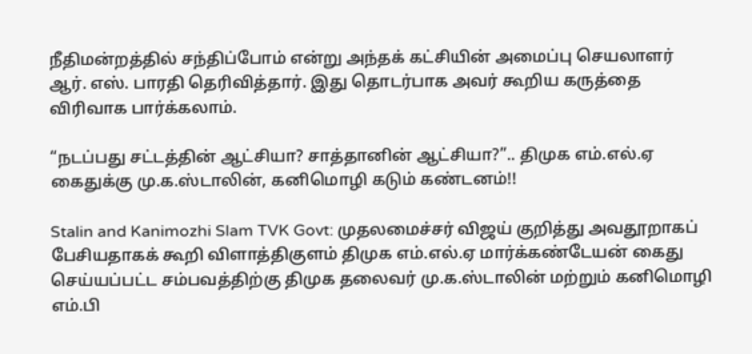நீதிமன்றத்தில் சந்திப்போம் என்று அந்தக் கட்சியின் அமைப்பு செயலாளர் ஆர். எஸ். பாரதி தெரிவித்தார். இது தொடர்பாக அவர் கூறிய கருத்தை விரிவாக பார்க்கலாம்.

“நடப்பது சட்டத்தின் ஆட்சியா? சாத்தானின் ஆட்சியா?”.. திமுக எம்.எல்.ஏ கைதுக்கு மு.க.ஸ்டாலின், கனிமொழி கடும் கண்டனம்!!

Stalin and Kanimozhi Slam TVK Govt: முதலமைச்சர் விஜய் குறித்து அவதூறாகப் பேசியதாகக் கூறி விளாத்திகுளம் திமுக எம்.எல்.ஏ மார்க்கண்டேயன் கைது செய்யப்பட்ட சம்பவத்திற்கு திமுக தலைவர் மு.க.ஸ்டாலின் மற்றும் கனிமொழி எம்.பி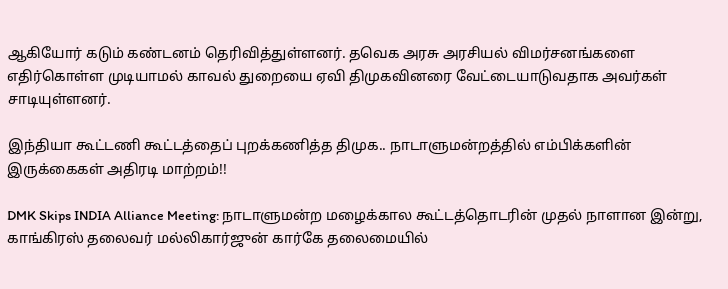ஆகியோர் கடும் கண்டனம் தெரிவித்துள்ளனர். தவெக அரசு அரசியல் விமர்சனங்களை எதிர்கொள்ள முடியாமல் காவல் துறையை ஏவி திமுகவினரை வேட்டையாடுவதாக அவர்கள் சாடியுள்ளனர்.

இந்தியா கூட்டணி கூட்டத்தைப் புறக்கணித்த திமுக.. நாடாளுமன்றத்தில் எம்பிக்களின் இருக்கைகள் அதிரடி மாற்றம்!!

DMK Skips INDIA Alliance Meeting: நாடாளுமன்ற மழைக்கால கூட்டத்தொடரின் முதல் நாளான இன்று, காங்கிரஸ் தலைவர் மல்லிகார்ஜுன் கார்கே தலைமையில்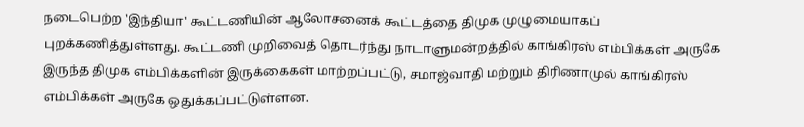நடைபெற்ற 'இந்தியா' கூட்டணியின் ஆலோசனைக் கூட்டத்தை திமுக முழுமையாகப் புறக்கணித்துள்ளது. கூட்டணி முறிவைத் தொடர்ந்து நாடாளுமன்றத்தில் காங்கிரஸ் எம்பிக்கள் அருகே இருந்த திமுக எம்பிக்களின் இருக்கைகள் மாற்றப்பட்டு, சமாஜ்வாதி மற்றும் திரிணாமுல் காங்கிரஸ் எம்பிக்கள் அருகே ஒதுக்கப்பட்டுள்ளன.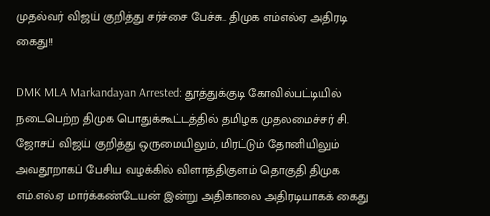முதல்வர் விஜய் குறித்து சர்ச்சை பேச்சு.. திமுக எம்எல்ஏ அதிரடி கைது!!

DMK MLA Markandayan Arrested: தூத்துக்குடி கோவில்பட்டியில் நடைபெற்ற திமுக பொதுக்கூட்டத்தில் தமிழக முதலமைச்சர் சி. ஜோசப் விஜய் குறித்து ஒருமையிலும், மிரட்டும் தோனியிலும் அவதூறாகப் பேசிய வழக்கில் விளாத்திகுளம் தொகுதி திமுக எம்.எல்.ஏ மார்க்கண்டேயன் இன்று அதிகாலை அதிரடியாகக் கைது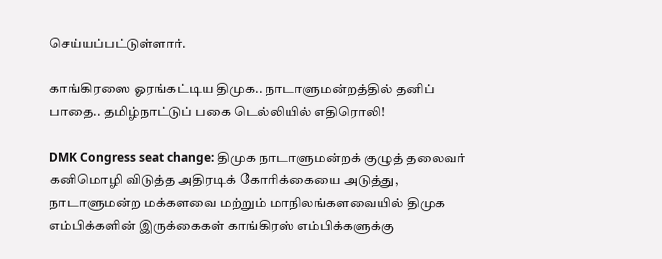செய்யப்பட்டுள்ளார்.

காங்கிரஸை ஓரங்கட்டிய திமுக.. நாடாளுமன்றத்தில் தனிப் பாதை.. தமிழ்நாட்டுப் பகை டெல்லியில் எதிரொலி!

DMK Congress seat change: திமுக நாடாளுமன்றக் குழுத் தலைவர் கனிமொழி விடுத்த அதிரடிக் கோரிக்கையை அடுத்து, நாடாளுமன்ற மக்களவை மற்றும் மாநிலங்களவையில் திமுக எம்பிக்களின் இருக்கைகள் காங்கிரஸ் எம்பிக்களுக்கு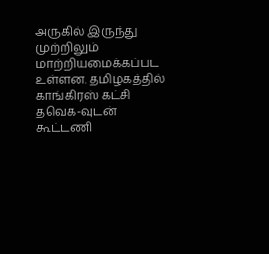அருகில் இருந்து முற்றிலும் மாற்றியமைக்கப்பட உள்ளன. தமிழகத்தில் காங்கிரஸ் கட்சி தவெக-வுடன் கூட்டணி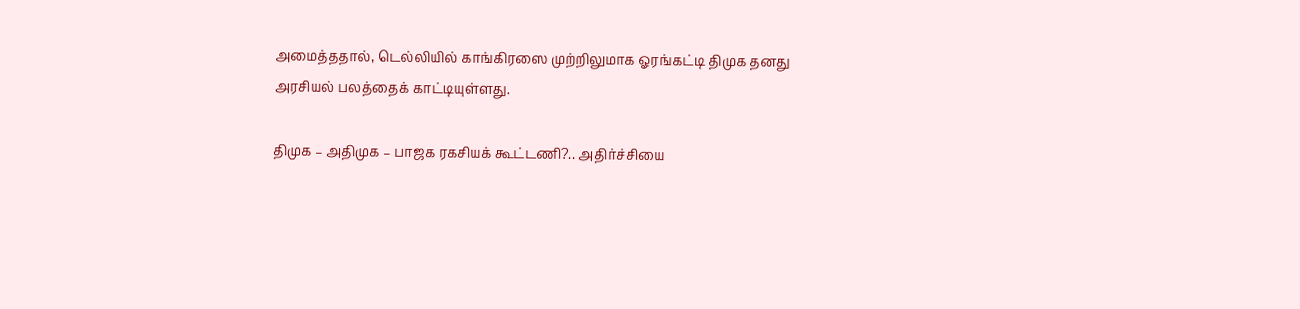அமைத்ததால், டெல்லியில் காங்கிரஸை முற்றிலுமாக ஓரங்கட்டி திமுக தனது அரசியல் பலத்தைக் காட்டியுள்ளது.

திமுக – அதிமுக – பாஜக ரகசியக் கூட்டணி?.. அதிர்ச்சியை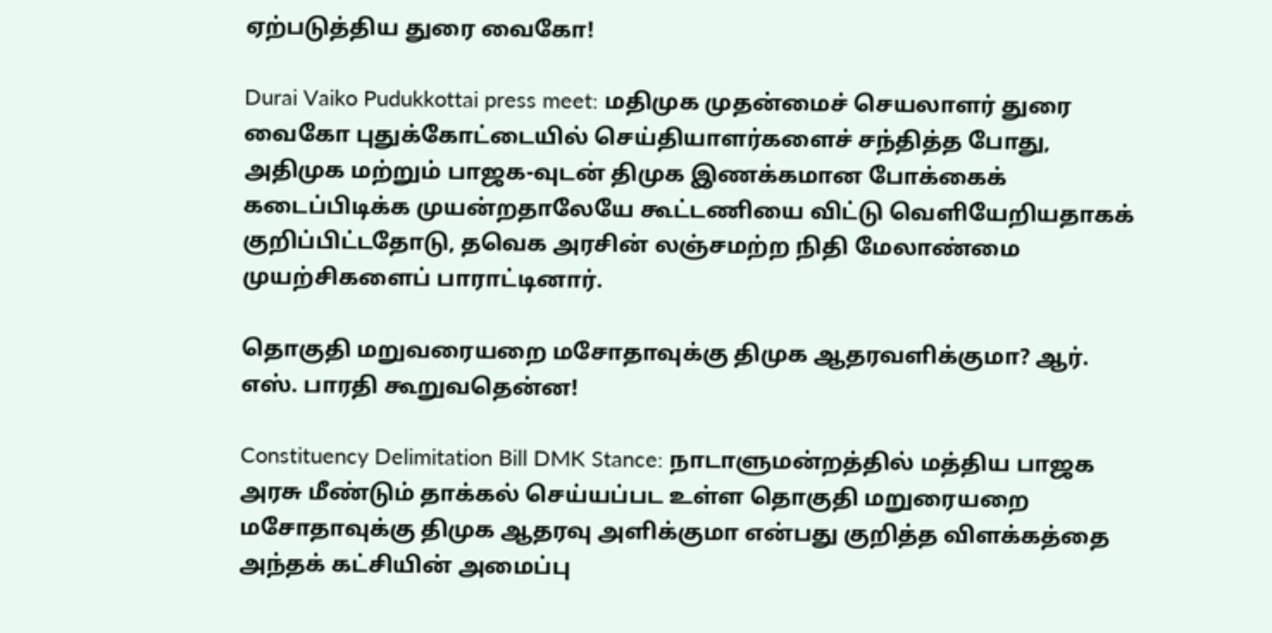ஏற்படுத்திய துரை வைகோ!

Durai Vaiko Pudukkottai press meet: மதிமுக முதன்மைச் செயலாளர் துரை வைகோ புதுக்கோட்டையில் செய்தியாளர்களைச் சந்தித்த போது, அதிமுக மற்றும் பாஜக-வுடன் திமுக இணக்கமான போக்கைக் கடைப்பிடிக்க முயன்றதாலேயே கூட்டணியை விட்டு வெளியேறியதாகக் குறிப்பிட்டதோடு, தவெக அரசின் லஞ்சமற்ற நிதி மேலாண்மை முயற்சிகளைப் பாராட்டினார்.

தொகுதி மறுவரையறை மசோதாவுக்கு திமுக ஆதரவளிக்குமா? ஆர். எஸ். பாரதி கூறுவதென்ன!

Constituency Delimitation Bill DMK Stance: நாடாளுமன்றத்தில் மத்திய பாஜக அரசு மீண்டும் தாக்கல் செய்யப்பட உள்ள தொகுதி மறுரையறை மசோதாவுக்கு திமுக ஆதரவு அளிக்குமா என்பது குறித்த விளக்கத்தை அந்தக் கட்சியின் அமைப்பு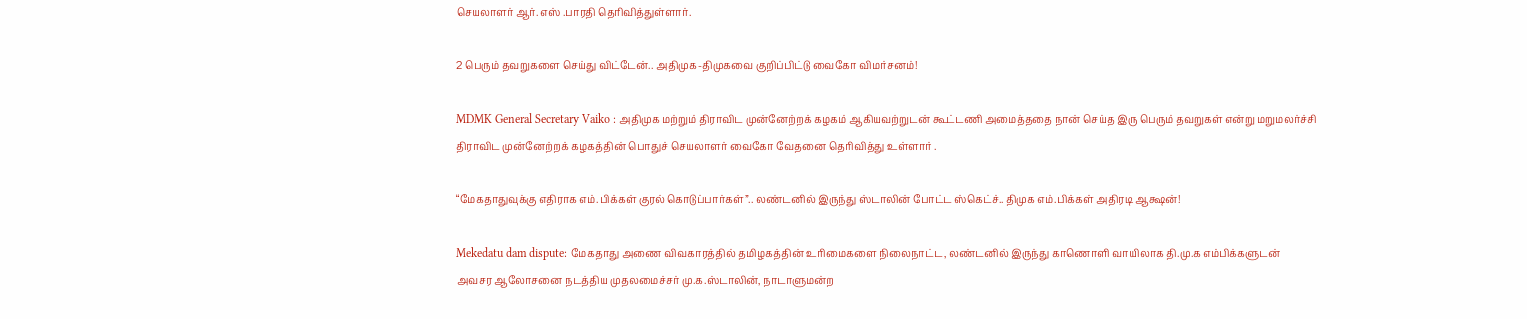செயலாளர் ஆர். எஸ் .பாரதி தெரிவித்துள்ளார்.

2 பெரும் தவறுகளை செய்து விட்டேன்.. அதிமுக-திமுகவை குறிப்பிட்டு வைகோ விமர்சனம்!

MDMK General Secretary Vaiko : அதிமுக மற்றும் திராவிட முன்னேற்றக் கழகம் ஆகியவற்றுடன் கூட்டணி அமைத்ததை நான் செய்த இரு பெரும் தவறுகள் என்று மறுமலர்ச்சி திராவிட முன்னேற்றக் கழகத்தின் பொதுச் செயலாளர் வைகோ வேதனை தெரிவித்து உள்ளார் .

“மேகதாதுவுக்கு எதிராக எம்.பிக்கள் குரல் கொடுப்பார்கள்”.. லண்டனில் இருந்து ஸ்டாலின் போட்ட ஸ்கெட்ச்.. திமுக எம்.பிக்கள் அதிரடி ஆக்ஷன்!

Mekedatu dam dispute: மேகதாது அணை விவகாரத்தில் தமிழகத்தின் உரிமைகளை நிலைநாட்ட, லண்டனில் இருந்து காணொளி வாயிலாக தி.மு.க எம்பிக்களுடன் அவசர ஆலோசனை நடத்திய முதலமைச்சர் மு.க.ஸ்டாலின், நாடாளுமன்ற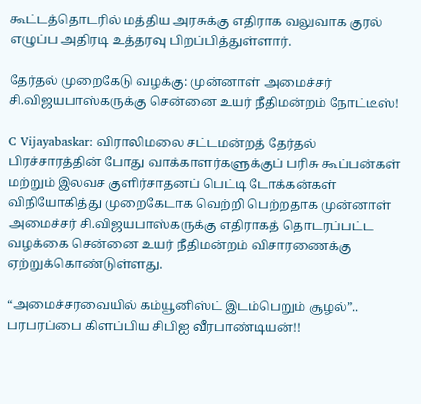கூட்டத்தொடரில் மத்திய அரசுக்கு எதிராக வலுவாக குரல் எழுப்ப அதிரடி உத்தரவு பிறப்பித்துள்ளார்.

தேர்தல் முறைகேடு வழக்கு: முன்னாள் அமைச்சர் சி.விஜயபாஸ்கருக்கு சென்னை உயர் நீதிமன்றம் நோட்டீஸ்!

C Vijayabaskar: விராலிமலை சட்டமன்றத் தேர்தல் பிரச்சாரத்தின் போது வாக்காளர்களுக்குப் பரிசு கூப்பன்கள் மற்றும் இலவச குளிர்சாதனப் பெட்டி டோக்கன்கள் விநியோகித்து முறைகேடாக வெற்றி பெற்றதாக முன்னாள் அமைச்சர் சி.விஜயபாஸ்கருக்கு எதிராகத் தொடரப்பட்ட வழக்கை சென்னை உயர் நீதிமன்றம் விசாரணைக்கு ஏற்றுக்கொண்டுள்ளது.

“அமைச்சரவையில் கம்யூனிஸ்ட் இடம்பெறும் சூழல்”.. பரபரப்பை கிளப்பிய சிபிஐ வீரபாண்டியன்!!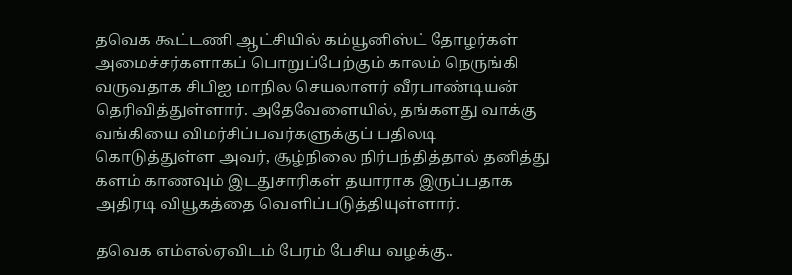தவெக கூட்டணி ஆட்சியில் கம்யூனிஸ்ட் தோழர்கள் அமைச்சர்களாகப் பொறுப்பேற்கும் காலம் நெருங்கி வருவதாக சிபிஐ மாநில செயலாளர் வீரபாண்டியன் தெரிவித்துள்ளார். அதேவேளையில், தங்களது வாக்கு வங்கியை விமர்சிப்பவர்களுக்குப் பதிலடி கொடுத்துள்ள அவர், சூழ்நிலை நிர்பந்தித்தால் தனித்து களம் காணவும் இடதுசாரிகள் தயாராக இருப்பதாக அதிரடி வியூகத்தை வெளிப்படுத்தியுள்ளார்.

தவெக எம்எல்ஏவிடம் பேரம் பேசிய வழக்கு..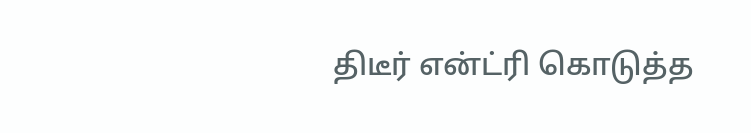திடீர் என்ட்ரி கொடுத்த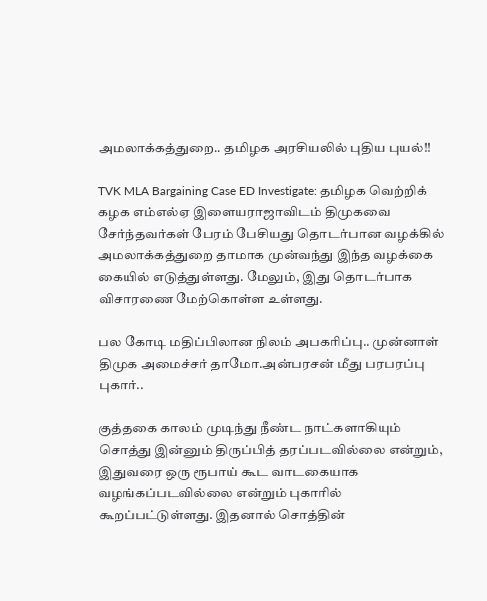அமலாக்கத்துறை.. தமிழக அரசியலில் புதிய புயல்!!

TVK MLA Bargaining Case ED Investigate: தமிழக வெற்றிக் கழக எம்எல்ஏ இளையராஜாவிடம் திமுகவை சேர்ந்தவர்கள் பேரம் பேசியது தொடர்பான வழக்கில் அமலாக்கத்துறை தாமாக முன்வந்து இந்த வழக்கை கையில் எடுத்துள்ளது. மேலும், இது தொடர்பாக விசாரணை மேற்கொள்ள உள்ளது.

பல கோடி மதிப்பிலான நிலம் அபகரிப்பு.. முன்னாள் திமுக அமைச்சர் தாமோ.அன்பரசன் மீது பரபரப்பு புகார்..

குத்தகை காலம் முடிந்து நீண்ட நாட்களாகியும் சொத்து இன்னும் திருப்பித் தரப்படவில்லை என்றும், இதுவரை ஒரு ரூபாய் கூட வாடகையாக வழங்கப்படவில்லை என்றும் புகாரில் கூறப்பட்டுள்ளது. இதனால் சொத்தின்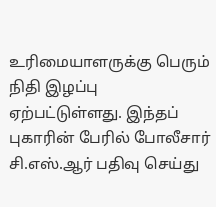உரிமையாளருக்கு பெரும் நிதி இழப்பு ஏற்பட்டுள்ளது. இந்தப் புகாரின் பேரில் போலீசார் சி.எஸ்.ஆர் பதிவு செய்து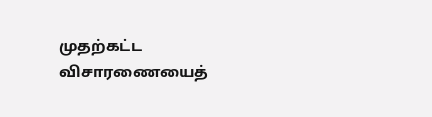முதற்கட்ட விசாரணையைத்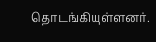தொடங்கியுள்ளனர்.